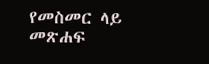የመስመር ላይ መጽሐፍ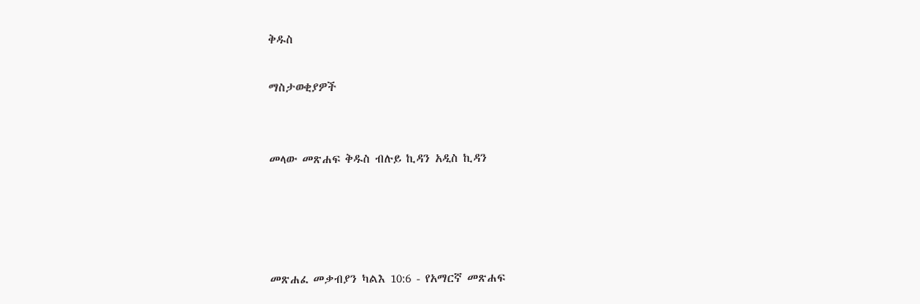ቅዱስ

ማስታወቂያዎች


መላው መጽሐፍ ቅዱስ ብሉይ ኪዳን አዲስ ኪዳን




መጽሐፈ መቃብያን ካልእ 10:6 - የአማርኛ መጽሐፍ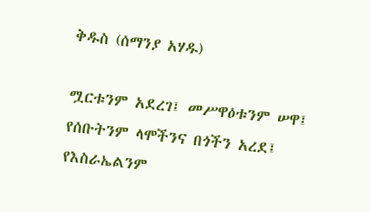ቅዱስ (ሰማንያ አሃዱ)

ሟርቱንም አደረገ፤ መሥዋዕቱንም ሠዋ፤ የሰቡትንም ላሞችንና በጎችን አረደ፤ የእስራኤልንም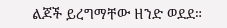ልጆች ይረግማቸው ዘንድ ወደደ።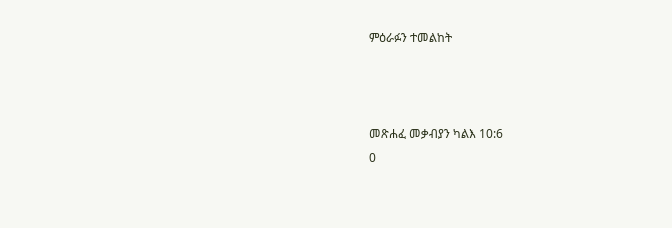ምዕራፉን ተመልከት



መጽሐፈ መቃብያን ካልእ 10:6
0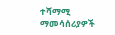ተሻማሚ ማመሳሰሪያዎች